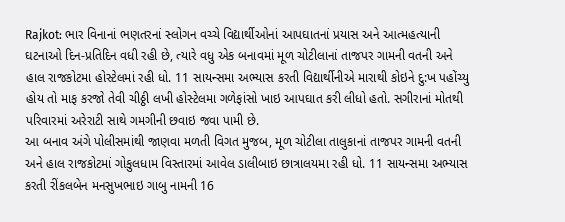Rajkot: ભાર વિનાનાં ભણતરનાં સ્લોગન વચ્ચે વિદ્યાર્થીઓનાં આપઘાતનાં પ્રયાસ અને આત્મહત્યાની ઘટનાઓ દિન-પ્રતિદિન વધી રહી છે, ત્યારે વધુ એક બનાવમાં મૂળ ચોટીલાનાં તાજપર ગામની વતની અને હાલ રાજકોટમા હોસ્ટેલમાં રહી ધો. 11 સાયન્સમા અભ્યાસ કરતી વિદ્યાર્થીનીએ મારાથી કોઇને દુ:ખ પહોંચ્યુ હોય તો માફ કરજો તેવી ચીઠ્ઠી લખી હોસ્ટેલમા ગળેફાંસો ખાઇ આપઘાત કરી લીધો હતો. સગીરાનાં મોતથી પરિવારમાં અરેરાટી સાથે ગમગીની છવાઇ જવા પામી છે.
આ બનાવ અંગે પોલીસમાંથી જાણવા મળતી વિગત મુજબ, મૂળ ચોટીલા તાલુકાનાં તાજપર ગામની વતની અને હાલ રાજકોટમાં ગોકુલધામ વિસ્તારમાં આવેલ ડાલીબાઇ છાત્રાલયમા રહી ધો. 11 સાયન્સમા અભ્યાસ કરતી રીંકલબેન મનસુખભાઇ ગાબુ નામની 16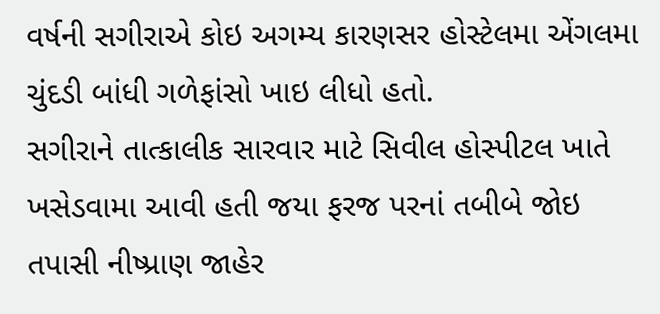વર્ષની સગીરાએ કોઇ અગમ્ય કારણસર હોસ્ટેલમા એંગલમા ચુંદડી બાંધી ગળેફાંસો ખાઇ લીધો હતો.
સગીરાને તાત્કાલીક સારવાર માટે સિવીલ હોસ્પીટલ ખાતે ખસેડવામા આવી હતી જયા ફરજ પરનાં તબીબે જોઇ તપાસી નીષ્પ્રાણ જાહેર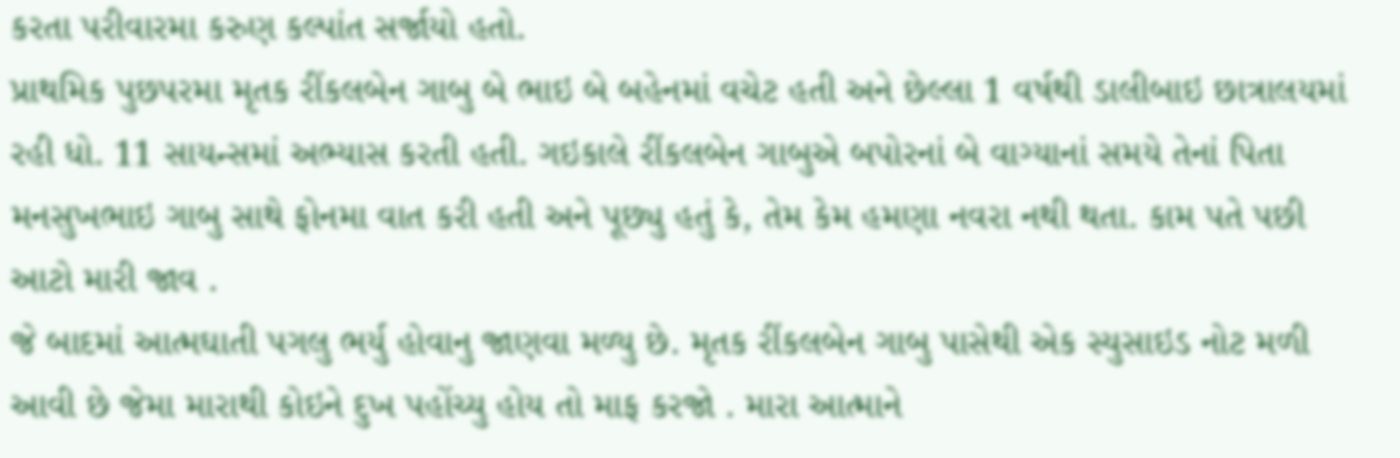કરતા પરીવારમા કરુણ કલ્પાંત સર્જાયો હતો.
પ્રાથમિક પુછપરમા મૃતક રીંકલબેન ગાબુ બે ભાઇ બે બહેનમાં વચેટ હતી અને છેલ્લા 1 વર્ષથી ડાલીબાઇ છાત્રાલયમાં રહી ધો. 11 સાયન્સમાં અભ્યાસ કરતી હતી. ગઇકાલે રીંકલબેન ગાબુએ બપોરનાં બે વાગ્યાનાં સમયે તેનાં પિતા મનસુખભાઇ ગાબુ સાથે ફોનમા વાત કરી હતી અને પૂછ્યુ હતું કે, તેમ કેમ હમણા નવરા નથી થતા. કામ પતે પછી આટો મારી જાવ .
જે બાદમાં આત્મઘાતી પગલુ ભર્યુ હોવાનુ જાણવા મળ્યુ છે. મૃતક રીંકલબેન ગાબુ પાસેથી એક સ્યુસાઇડ નોટ મળી આવી છે જેમા મારાથી કોઇને દુખ પહોંચ્યુ હોય તો માફ કરજો . મારા આત્માને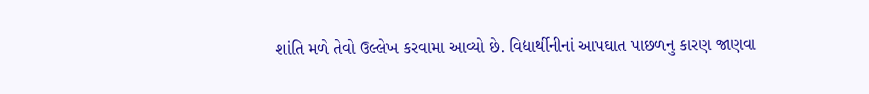શાંતિ મળે તેવો ઉલ્લેખ કરવામા આવ્યો છે. વિદ્યાર્થીનીનાં આપઘાત પાછળનુ કારણ જાણવા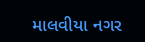માલવીયા નગર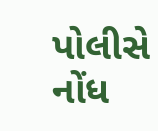પોલીસે નોંધ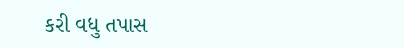કરી વધુ તપાસ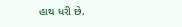હાથ ધરી છે.